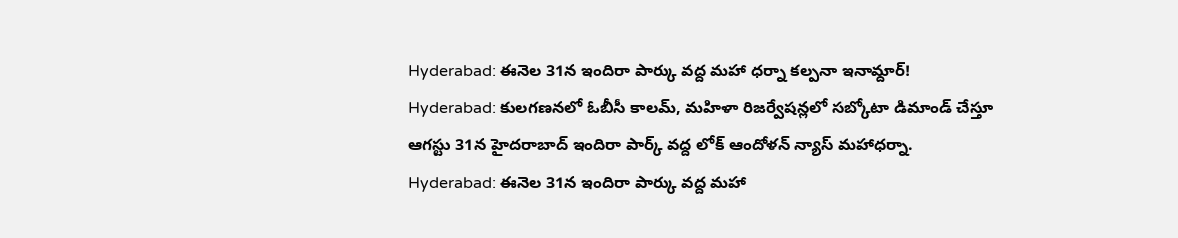Hyderabad: ఈనెల 31న ఇందిరా పార్కు వద్ద మహా ధర్నా కల్పనా ఇనామ్దార్!
Hyderabad: కులగణనలో ఓబీసీ కాలమ్, మహిళా రిజర్వేషన్లలో సబ్కోటా డిమాండ్ చేస్తూ ఆగస్టు 31న హైదరాబాద్ ఇందిరా పార్క్ వద్ద లోక్ ఆందోళన్ న్యాస్ మహాధర్నా.
Hyderabad: ఈనెల 31న ఇందిరా పార్కు వద్ద మహా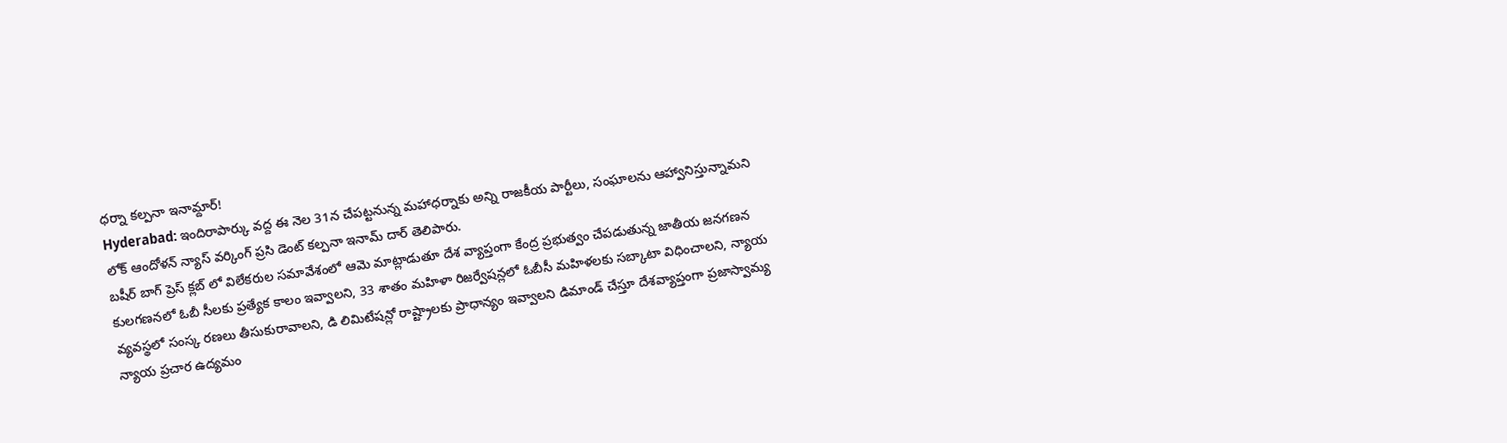ధర్నా కల్పనా ఇనామ్దార్!
Hyderabad: ఇందిరాపార్కు వద్ద ఈ నెల 31న చేపట్టనున్న మహాధర్నాకు అన్ని రాజకీయ పార్టీలు, సంఘాలను ఆహ్వానిస్తున్నామని లోక్ ఆందోళన్ న్యాస్ వర్కింగ్ ప్రసి డెంట్ కల్పనా ఇనామ్ దార్ తెలిపారు.
బషీర్ బాగ్ ప్రెస్ క్లబ్ లో విలేకరుల సమావేశంలో ఆమె మాట్లాడుతూ దేశ వ్యాప్తంగా కేంద్ర ప్రభుత్వం చేపడుతున్న జాతీయ జనగణన కులగణనలో ఓబీ సీలకు ప్రత్యేక కాలం ఇవ్వాలని, 33 శాతం మహిళా రిజర్వేషన్లలో ఓబీసీ మహిళలకు సబ్కాటా విధించాలని, న్యాయ వ్యవస్థలో సంస్క రణలు తీసుకురావాలని, డి లిమిటేషన్లో రాష్ట్రాలకు ప్రాధాన్యం ఇవ్వాలని డిమాండ్ చేస్తూ దేశవ్యాప్తంగా ప్రజాస్వామ్య న్యాయ ప్రచార ఉద్యమం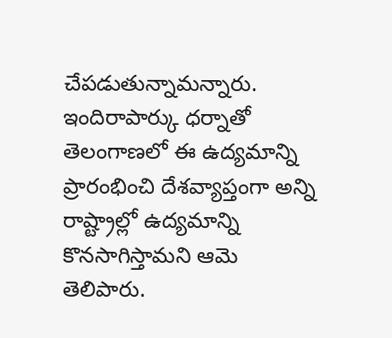చేపడుతున్నామన్నారు.
ఇందిరాపార్కు ధర్నాతో తెలంగాణలో ఈ ఉద్యమాన్ని ప్రారంభించి దేశవ్యాప్తంగా అన్ని రాష్ట్రాల్లో ఉద్యమాన్ని కొనసాగిస్తామని ఆమె తెలిపారు.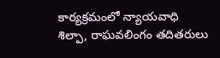కార్యక్రమంలో న్యాయవాధి శిల్పా, రాఘవలింగం తదితరులు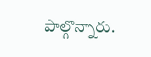పాల్గొన్నారు.